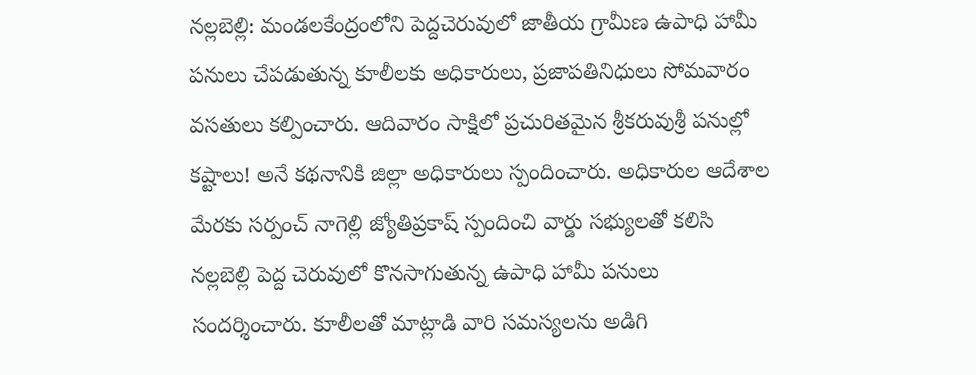నల్లబెల్లి: మండలకేంద్రంలోని పెద్దచెరువులో జాతీయ గ్రామీణ ఉపాధి హామీ పనులు చేపడుతున్న కూలీలకు అధికారులు, ప్రజాపతినిధులు సోమవారం వసతులు కల్పించారు. ఆదివారం సాక్షిలో ప్రచురితమైన శ్రీకరువుశ్రీ పనుల్లో కష్టాలు! అనే కథనానికి జిల్లా అధికారులు స్పందించారు. అధికారుల ఆదేశాల మేరకు సర్పంచ్ నాగెల్లి జ్యోతిప్రకాష్ స్పందించి వార్డు సభ్యులతో కలిసి నల్లబెల్లి పెద్ద చెరువులో కొనసాగుతున్న ఉపాధి హామీ పనులు సందర్శించారు. కూలీలతో మాట్లాడి వారి సమస్యలను అడిగి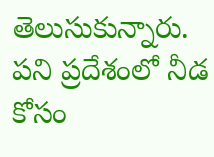తెలుసుకున్నారు. పని ప్రదేశంలో నీడ కోసం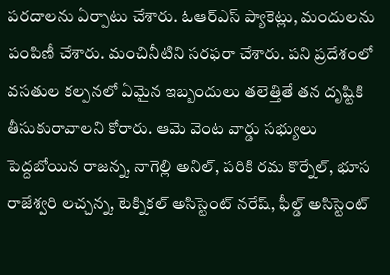పరదాలను ఏర్పాటు చేశారు. ఓఆర్ఎస్ ప్యాకెట్లు, మందులను పంపిణీ చేశారు. మంచినీటిని సరఫరా చేశారు. పని ప్రదేశంలో వసతుల కల్పనలో ఏమైన ఇబ్బందులు తలెత్తితే తన దృష్టికి తీసుకురావాలని కోరారు. ఆమె వెంట వార్డు సభ్యులు పెద్దబోయిన రాజన్న, నాగెల్లి అనిల్, పరికి రమ కొర్నేల్, భూస రాజేశ్వరి లచ్చన్న, టెక్నికల్ అసిస్టెంట్ నరేష్, ఫీల్డ్ అసిస్టెంట్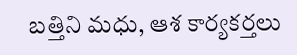బత్తిని మధు, ఆశ కార్యకర్తలు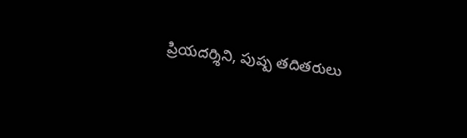ప్రియదర్శిని, పుష్ప తదితరులు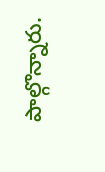పాల్గొన్నారు.